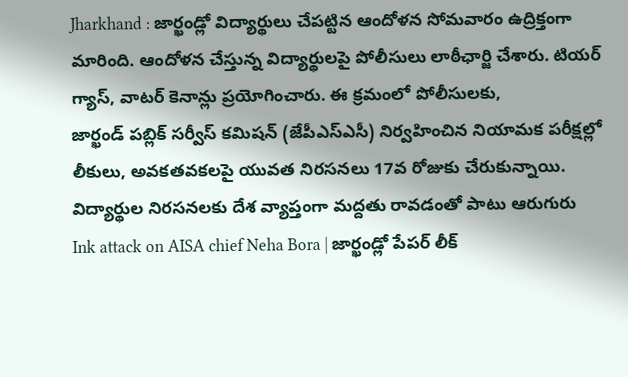Jharkhand : జార్ఖండ్లో విద్యార్థులు చేపట్టిన ఆందోళన సోమవారం ఉద్రిక్తంగా మారింది. ఆందోళన చేస్తున్న విద్యార్థులపై పోలీసులు లాఠీఛార్జి చేశారు. టియర్ గ్యాస్, వాటర్ కెనాన్లు ప్రయోగించారు. ఈ క్రమంలో పోలీసులకు,
జార్ఖండ్ పబ్లిక్ సర్వీస్ కమిషన్ (జేపీఎస్ఎసీ) నిర్వహించిన నియామక పరీక్షల్లో లీకులు, అవకతవకలపై యువత నిరసనలు 17వ రోజుకు చేరుకున్నాయి. విద్యార్థుల నిరసనలకు దేశ వ్యాప్తంగా మద్దతు రావడంతో పాటు ఆరుగురు
Ink attack on AISA chief Neha Bora | జార్ఖండ్లో పేపర్ లీక్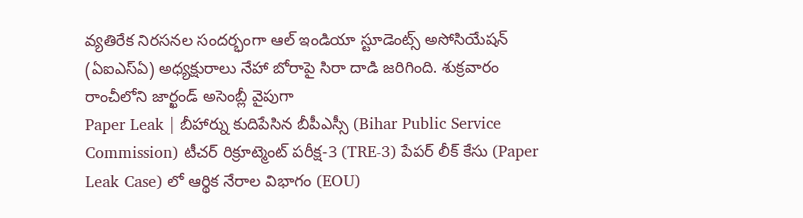వ్యతిరేక నిరసనల సందర్భంగా ఆల్ ఇండియా స్టూడెంట్స్ అసోసియేషన్ (ఏఐఎస్ఏ) అధ్యక్షురాలు నేహా బోరాపై సిరా దాడి జరిగింది. శుక్రవారం రాంచీలోని జార్ఖండ్ అసెంబ్లీ వైపుగా
Paper Leak | బీహార్ను కుదిపేసిన బీపీఎస్సీ (Bihar Public Service Commission) టీచర్ రిక్రూట్మెంట్ పరీక్ష-3 (TRE-3) పేపర్ లీక్ కేసు (Paper Leak Case) లో ఆర్థిక నేరాల విభాగం (EOU)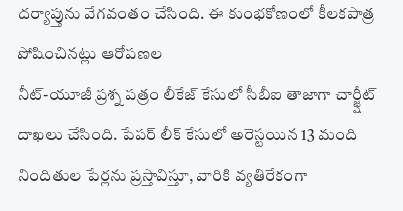దర్యాప్తును వేగవంతం చేసింది. ఈ కుంభకోణంలో కీలకపాత్ర పోషించినట్లు ఆరోపణల
నీట్-యూజీ ప్రశ్న పత్రం లీకేజ్ కేసులో సీబీఐ తాజాగా చార్జ్షీట్ దాఖలు చేసింది. పేపర్ లీక్ కేసులో అరెస్టయిన 13 మంది నిందితుల పేర్లను ప్రస్తావిస్తూ, వారికి వ్యతిరేకంగా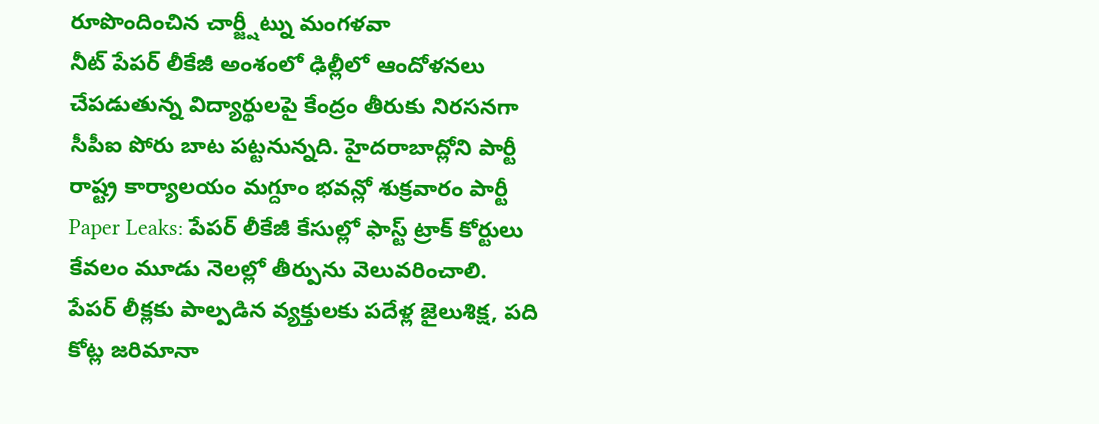రూపొందించిన చార్జ్షీట్ను మంగళవా
నీట్ పేపర్ లీకేజీ అంశంలో ఢిల్లీలో ఆందోళనలు చేపడుతున్న విద్యార్థులపై కేంద్రం తీరుకు నిరసనగా సీపీఐ పోరు బాట పట్టనున్నది. హైదరాబాద్లోని పార్టీ రాష్ట్ర కార్యాలయం మగ్దూం భవన్లో శుక్రవారం పార్టీ
Paper Leaks: పేపర్ లీకేజీ కేసుల్లో ఫాస్ట్ ట్రాక్ కోర్టులు కేవలం మూడు నెలల్లో తీర్పును వెలువరించాలి. పేపర్ లీక్లకు పాల్పడిన వ్యక్తులకు పదేళ్ల జైలుశిక్ష, పది కోట్ల జరిమానా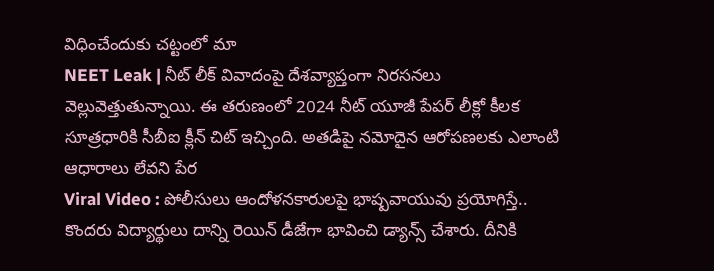విధించేందుకు చట్టంలో మా
NEET Leak | నీట్ లీక్ వివాదంపై దేశవ్యాప్తంగా నిరసనలు వెల్లువెత్తుతున్నాయి. ఈ తరుణంలో 2024 నీట్ యూజీ పేపర్ లీక్లో కీలక సూత్రధారికి సీబీఐ క్లీన్ చిట్ ఇచ్చింది. అతడిపై నమోదైన ఆరోపణలకు ఎలాంటి ఆధారాలు లేవని పేర
Viral Video : పోలీసులు ఆందోళనకారులపై భాష్పవాయువు ప్రయోగిస్తే.. కొందరు విద్యార్థులు దాన్ని రెయిన్ డీజేగా భావించి డ్యాన్స్ చేశారు. దీనికి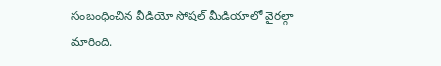సంబంధించిన వీడియో సోషల్ మీడియాలో వైరల్గా మారింది.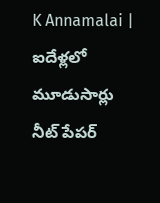K Annamalai | ఐదేళ్లలో మూడుసార్లు నీట్ పేపర్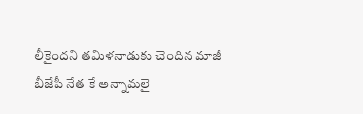లీకైందని తమిళనాడుకు చెందిన మాజీ బీజేపీ నేత కే అన్నామలై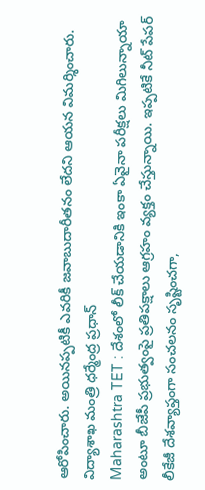ఆరోపించారు. అయినప్పటికీ ఎవరికీ జవాబుదారీతనం లేదని ఆయన విమర్శించారు. విద్యాశాఖ మంత్రి ధర్మేంద్ర ప్రధాన్
Maharashtra TET : దేశంలో లీక్ చేయడానికి ఇంకా ఏవైనా పరీక్షలు మిగిలున్నాయా అంటూ బీజేపీ ప్రభుత్వంపై ప్రతిపక్షాలు ఆగ్రహం వ్యక్తం చేస్తున్నాయి. ఇప్పటికే నీట్ పేపర్ లీకేజీ దేశవ్యాప్తంగా సంచలనం సృష్టించగా,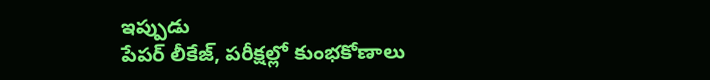ఇప్పుడు
పేపర్ లీకేజ్, పరీక్షల్లో కుంభకోణాలు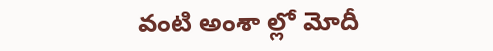వంటి అంశా ల్లో మోదీ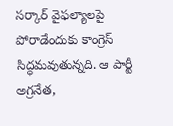సర్కార్ వైఫల్యాలపై పోరాడేందుకు కాంగ్రెస్ సిద్ధమవుతున్నది. ఆ పార్టీ అగ్రనేత,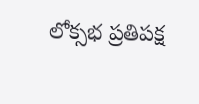లోక్సభ ప్రతిపక్ష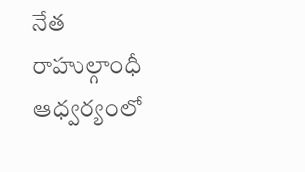నేత రాహుల్గాంధీ ఆధ్వర్యంలో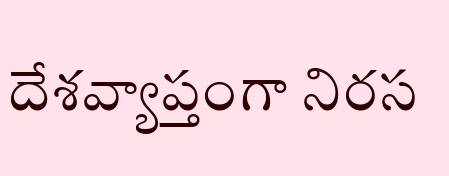దేశవ్యాప్తంగా నిరస